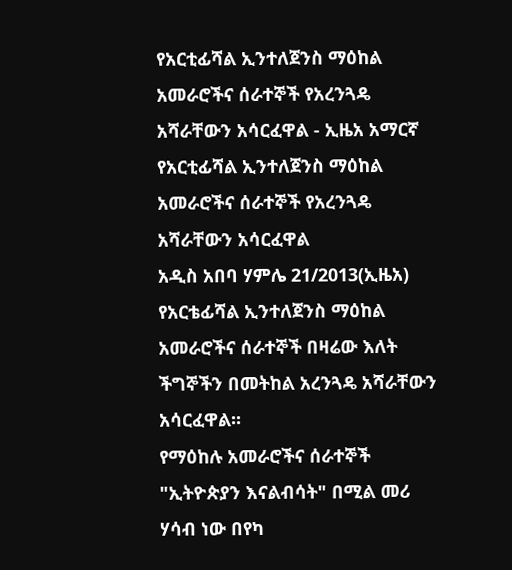የአርቲፊሻል ኢንተለጀንስ ማዕከል አመራሮችና ሰራተኞች የአረንጓዴ አሻራቸውን አሳርፈዋል - ኢዜአ አማርኛ
የአርቲፊሻል ኢንተለጀንስ ማዕከል አመራሮችና ሰራተኞች የአረንጓዴ አሻራቸውን አሳርፈዋል
አዲስ አበባ ሃምሌ 21/2013(ኢዜአ) የአርቴፊሻል ኢንተለጀንስ ማዕከል አመራሮችና ሰራተኞች በዛሬው እለት ችግኞችን በመትከል አረንጓዴ አሻራቸውን አሳርፈዋል፡፡
የማዕከሉ አመራሮችና ሰራተኞች "ኢትዮጵያን እናልብሳት" በሚል መሪ ሃሳብ ነው በየካ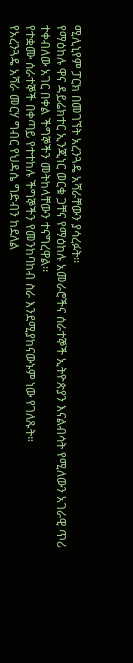ሚሊኒየም ፓርክ በመገኘት አረንጓዴ አሻራቸውን ያሳረፉት፡፡
የማዕከሉ ዋና ዳይሬክተር ኢንጂነር ወርቁ ጋቸና የማዕከሉ አመራሮችና ሰራተኞች ኢትዮጵያን እናልብሳት የሚለውን አገራዊ ጥሪ ተቀብለው አገር በቀል ችግኞችን መትከላቸውን ተናግረዋል፡፡
የተቋሙ ሰራተኞች በቀጣይ የተተከሉ ችግኞችን የመንከባከብ ስራ እንደሚያከናውኑም ነው የገለጹት።
የአረንጓዴ አሻራ መርሃ ግብር የህዳሴ ግድብን ከደለል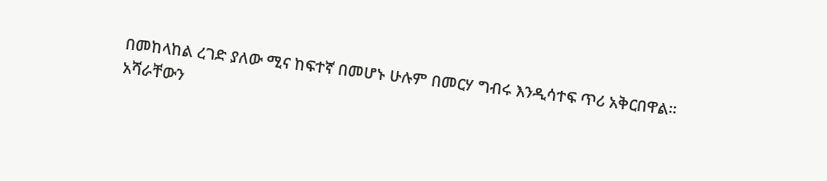በመከላከል ረገድ ያለው ሚና ከፍተኛ በመሆኑ ሁሉም በመርሃ ግብሩ እንዲሳተፍ ጥሪ አቅርበዋል፡፡
አሻራቸውን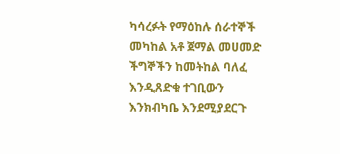ካሳረፉት የማዕከሉ ሰራተኞች መካከል አቶ ጀማል መሀመድ ችግኞችን ከመትከል ባለፈ እንዲጸድቁ ተገቢውን እንክብካቤ እንደሚያደርጉ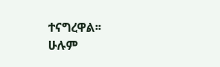ተናግረዋል፡፡
ሁሉም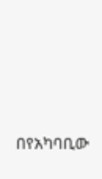በየአካባቢው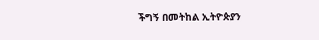ችግኝ በመትከል ኢትዮጵያን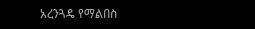አረንጓዴ የማልበስ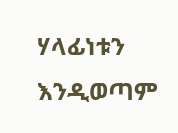ሃላፊነቱን እንዲወጣም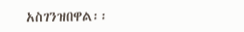አስገንዝበዋል፡፡